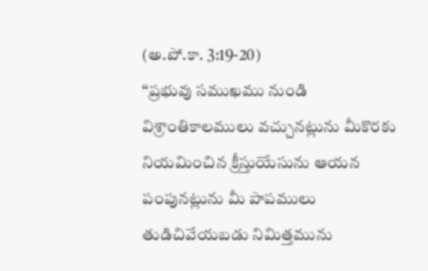(అ.పో.కా. 3:19-20)
‘‘ప్రభువు సముఖము నుండి విశ్రాంతికాలములు వచ్చునట్లును మీకొరకు నియమించిన క్రీస్తుయేసును ఆయన పంపునట్లును మీ పాపములు తుడిచివేయబడు నిమిత్తమును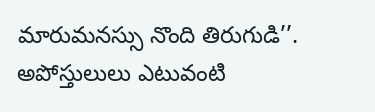మారుమనస్సు నొంది తిరుగుడి’’.
అపోస్తులులు ఎటువంటి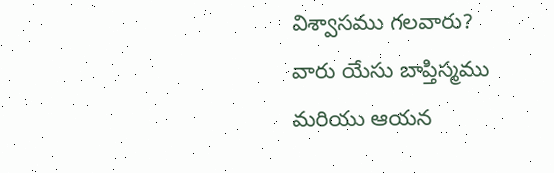విశ్వాసము గలవారు?
వారు యేసు బాప్తిస్మము మరియు ఆయన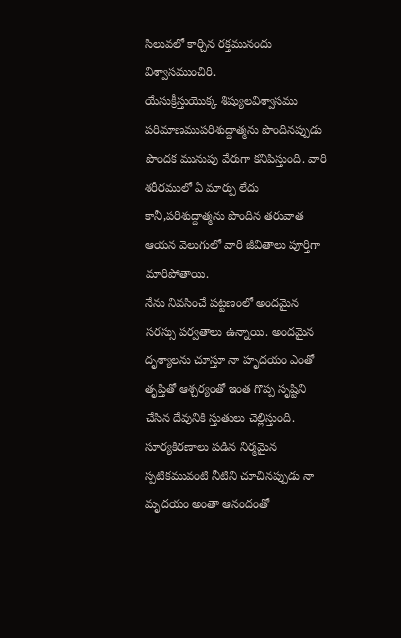సిలువలో కార్చిన రక్తమునందు విశ్వాసముంచిరి.
యేసుక్రీస్తుయొక్క శిష్యులవిశ్వాసము పరిమాణముపరిశుద్దాత్మను పొందినప్పుడు పొందక మునుపు వేరుగా కనిపిస్తుంది. వారి శరీరములో ఏ మార్పు లేదు కానీ,పరిశుద్దాత్మను పొందిన తరువాత
ఆయన వెలుగులో వారి జీవితాలు పూర్తిగా మారిపోతాయి.
నేను నివసించే పట్టణంలో అందమైన సరస్సు పర్వతాలు ఉన్నాయి. అందమైన దృశ్యాలను చూస్తూ నా హృదయం ఎంతో తృప్తితో ఆశ్చర్యంతో ఇంత గొప్ప సృష్టిని చేసిన దేవునికి స్తుతులు చెల్లిస్తుంది. సూర్యకిరణాలు పడిన నిర్మమైన స్పటికమువంటి నీటిని చూచినప్పుడు నా మృదయం అంతా ఆనందంతో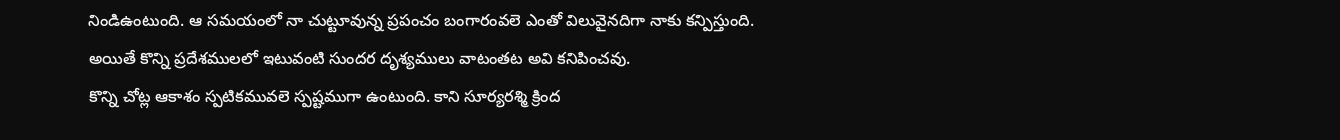నిండిఉంటుంది. ఆ సమయంలో నా చుట్టూవున్న ప్రపంచం బంగారంవలె ఎంతో విలువైనదిగా నాకు కన్పిస్తుంది.
అయితే కొన్ని ప్రదేశములలో ఇటువంటి సుందర దృశ్యములు వాటంతట అవి కనిపించవు.
కొన్ని చోట్ల ఆకాశం స్పటికమువలె స్పష్టముగా ఉంటుంది. కాని సూర్యరశ్మి క్రింద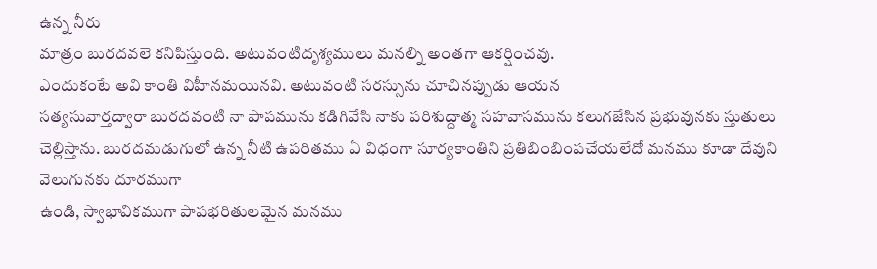ఉన్న నీరు
మాత్రం బురదవలె కనిపిస్తుంది. అటువంటిదృశ్యములు మనల్ని అంతగా ఆకర్షించవు.
ఎందుకంటే అవి కాంతి విహీనమయినవి. అటువంటి సరస్సును చూచినప్పుడు ఆయన
సత్యసువార్తద్వారా బురదవంటి నా పాపమును కడిగివేసి నాకు పరిశుద్దాత్మ సహవాసమును కలుగజేసిన ప్రభువునకు స్తుతులు చెల్లిస్తాను. బురదమడుగులో ఉన్న నీటి ఉపరితము ఏ విధంగా సూర్యకాంతిని ప్రతిబింబింపచేయలేదో మనము కూడా దేవుని వెలుగునకు దూరముగా
ఉండి, స్వాభావికముగా పాపభరితులమైన మనము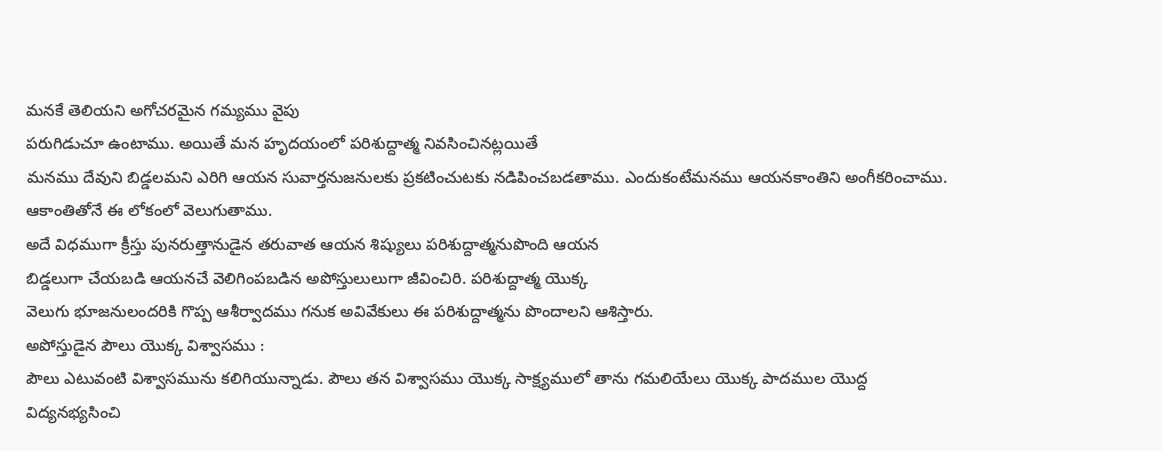మనకే తెలియని అగోచరమైన గమ్యము వైపు
పరుగిడుచూ ఉంటాము. అయితే మన హృదయంలో పరిశుద్దాత్మ నివసించినట్లయితే
మనము దేవుని బిడ్డలమని ఎరిగి ఆయన సువార్తనుజనులకు ప్రకటించుటకు నడిపించబడతాము. ఎందుకంటేమనము ఆయనకాంతిని అంగీకరించాము. ఆకాంతితోనే ఈ లోకంలో వెలుగుతాము.
అదే విధముగా క్రీస్తు పునరుత్తానుడైన తరువాత ఆయన శిష్యులు పరిశుద్దాత్మనుపొంది ఆయన
బిడ్డలుగా చేయబడి ఆయనచే వెలిగింపబడిన అపోస్తులులుగా జీవించిరి. పరిశుద్దాత్మ యొక్క
వెలుగు భూజనులందరికి గొప్ప ఆశీర్వాదము గనుక అవివేకులు ఈ పరిశుద్దాత్మను పొందాలని ఆశిస్తారు.
అపోస్తుడైన పౌలు యొక్క విశ్వాసము :
పౌలు ఎటువంటి విశ్వాసమును కలిగియున్నాడు. పౌలు తన విశ్వాసము యొక్క సాక్ష్యములో తాను గమలియేలు యొక్క పాదముల యొద్ద విద్యనభ్యసించి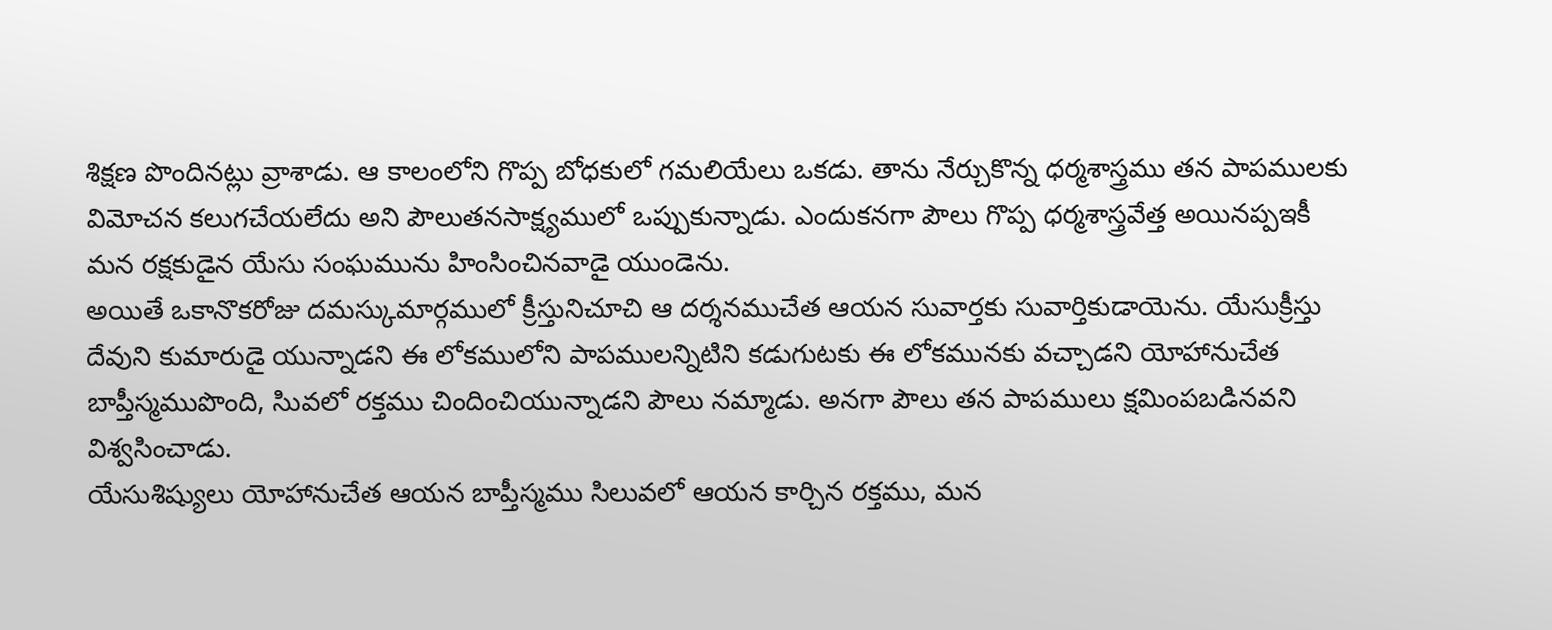శిక్షణ పొందినట్లు వ్రాశాడు. ఆ కాలంలోని గొప్ప బోధకులో గమలియేలు ఒకడు. తాను నేర్చుకొన్న ధర్మశాస్త్రము తన పాపములకు విమోచన కలుగచేయలేదు అని పౌలుతనసాక్ష్యములో ఒప్పుకున్నాడు. ఎందుకనగా పౌలు గొప్ప ధర్మశాస్త్రవేత్త అయినప్పఇకీ మన రక్షకుడైన యేసు సంఘమును హింసించినవాడై యుండెను.
అయితే ఒకానొకరోజు దమస్కుమార్గములో క్రీస్తునిచూచి ఆ దర్శనముచేత ఆయన సువార్తకు సువార్తికుడాయెను. యేసుక్రీస్తు దేవుని కుమారుడై యున్నాడని ఈ లోకములోని పాపములన్నిటిని కడుగుటకు ఈ లోకమునకు వచ్చాడని యోహానుచేత బాప్తీస్మముపొంది, సిువలో రక్తము చిందించియున్నాడని పౌలు నమ్మాడు. అనగా పౌలు తన పాపములు క్షమింపబడినవని విశ్వసించాడు.
యేసుశిష్యులు యోహానుచేత ఆయన బాప్తీస్మము సిలువలో ఆయన కార్చిన రక్తము, మన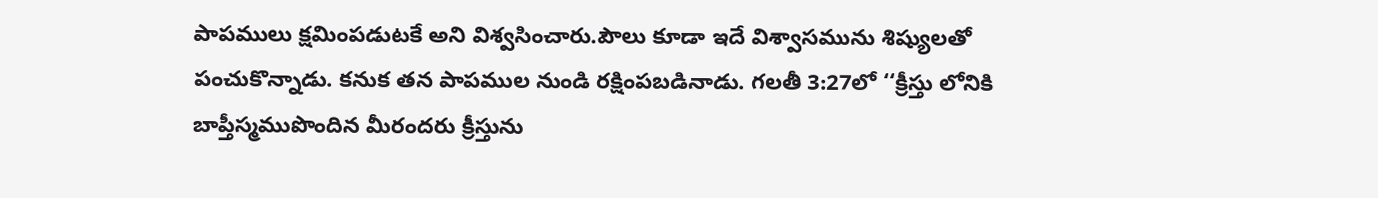పాపములు క్షమింపడుటకే అని విశ్వసించారు.పౌలు కూడా ఇదే విశ్వాసమును శిష్యులతో
పంచుకొన్నాడు. కనుక తన పాపముల నుండి రక్షింపబడినాడు. గలతీ 3:27లో ‘‘క్రీస్తు లోనికి బాప్తీస్మముపొందిన మీరందరు క్రీస్తును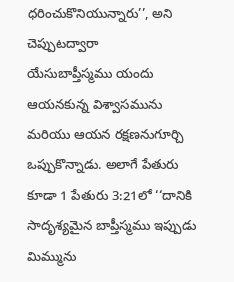ధరించుకొనియున్నారు’’, అని చెప్పుటద్వారా
యేసుబాప్తీస్మము యందు ఆయనకున్న విశ్వాసమును మరియు ఆయన రక్షణనుగూర్చి ఒప్పుకొన్నాడు. అలాగే పేతురు కూడా 1 పేతురు 3:21లో ‘‘దానికి సాదృశ్యమైన బాప్తీస్మము ఇప్పుడు మిమ్మును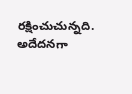రక్షించుచున్నది. అదేదనగా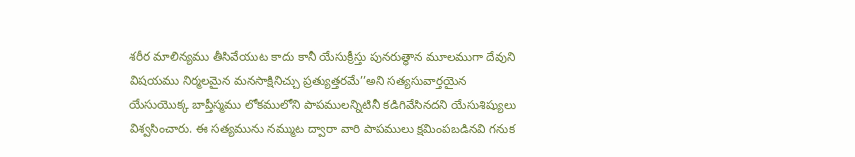శరీర మాలిన్యము తీసివేయుట కాదు కానీ యేసుక్రీస్తు పునరుత్ధాన మూలముగా దేవుని విషయము నిర్మలమైన మనసాక్షినిచ్చు ప్రత్యుత్తరమే’’అని సత్యసువార్తయైన యేసుయొక్క బాప్తీస్మము లోకములోని పాపములన్నిటినీ కడిగివేసినదని యేసుశిష్యులు విశ్వసించారు. ఈ సత్యమును నమ్ముట ద్వారా వారి పాపములు క్షమింపబడినవి గనుక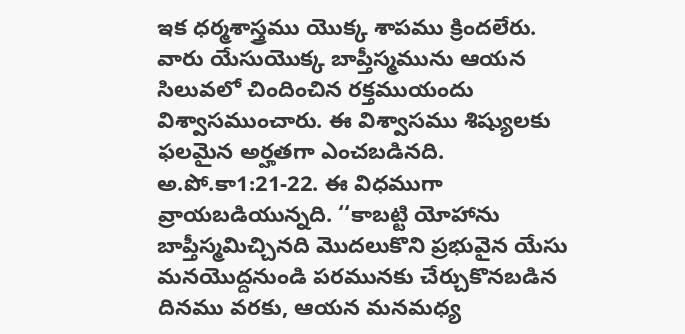ఇక ధర్మశాస్త్రము యొక్క శాపము క్రిందలేరు.
వారు యేసుయొక్క బాప్తీస్మమును ఆయన సిలువలో చిందించిన రక్తముయందు విశ్వాసముంచారు. ఈ విశ్వాసము శిష్యులకు ఫలమైన అర్హతగా ఎంచబడినది. అ.పో.కా1:21-22. ఈ విధముగా వ్రాయబడియున్నది. ‘‘కాబట్టి యోహాను బాప్తీస్మమిచ్చినది మొదలుకొని ప్రభువైన యేసు మనయొద్దనుండి పరమునకు చేర్చుకొనబడిన దినము వరకు, ఆయన మనమధ్య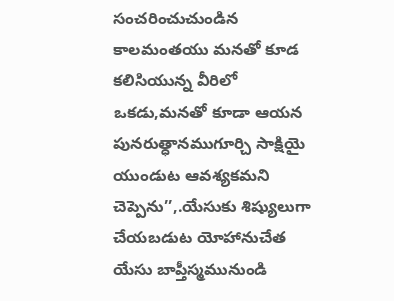సంచరించుచుండిన
కాలమంతయు మనతో కూడ కలిసియున్న వీరిలో ఒకడు,మనతో కూడా ఆయన పునరుత్ధానముగూర్చి సాక్షియై యుండుట ఆవశ్యకమని చెప్పెను’’,.యేసుకు శిష్యులుగా చేయబడుట యోహానుచేత
యేసు బాప్తీస్మమునుండి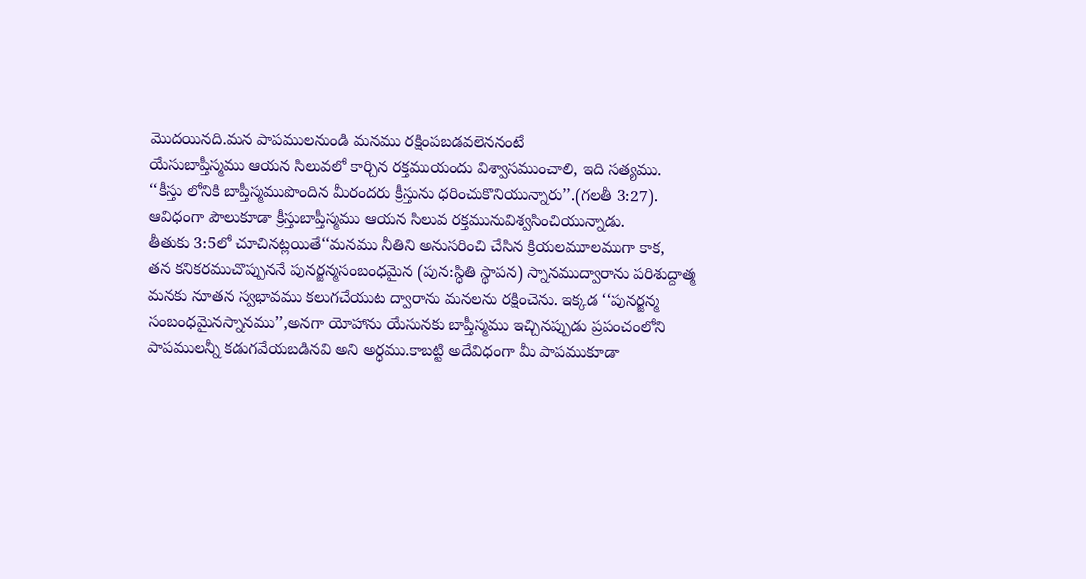మొదయినది.మన పాపములనుండి మనము రక్షింపబడవలెననంటే
యేసుబాప్తీస్మము ఆయన సిలువలో కార్చిన రక్తముయందు విశ్వాసముంచాలి, ఇది సత్యము.
‘‘కీస్తు లోనికి బాప్తీస్మముపొందిన మీరందరు క్రీస్తును ధరించుకొనియున్నారు’’.(గలతీ 3:27). ఆవిధంగా పౌలుకూడా క్రీస్తుబాప్తీస్మము ఆయన సిలువ రక్తమునువిశ్వసించియున్నాడు.
తీతుకు 3:5లో చూచినట్లయితే‘‘మనము నీతిని అనుసరించి చేసిన క్రియలమూలముగా కాక,
తన కనికరముచొప్పుననే పునర్జన్మసంబంధమైన (పున:స్ధితి స్థాపన) స్నానముద్వారాను పరిశుద్దాత్మ మనకు నూతన స్వభావము కలుగచేయుట ద్వారాను మనలను రక్షించెను. ఇక్కడ ‘‘పునర్జన్మ సంబంధమైనస్నానము’’,అనగా యోహాను యేసునకు బాప్తీస్మము ఇచ్చినప్పుడు ప్రపంచంలోని పాపములన్నీ కడుగవేయబడినవి అని అర్ధము.కాబట్టి అదేవిధంగా మీ పాపముకూడా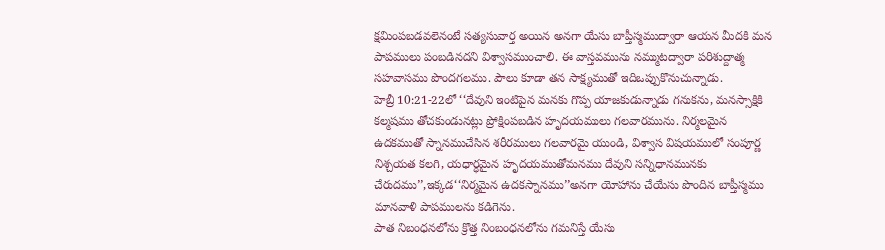క్షమింపబడవలెనంటే సత్యసువార్త అయిన అనగా యేసు బాప్తీస్మముద్వారా ఆయన మీదకి మన పాపములు పంబడినదని విశ్వాసముంచాలి. ఈ వాస్తవమును నమ్ముటద్వారా పరిశుద్దాత్మ సహవాసము పొందగలము. పౌలు కూడా తన సాక్ష్యముతో ఇదిఒప్పుకొనుచున్నాడు.
హెబ్రీ 10:21-22లో ‘‘దేవుని ఇంటిపైన మనకు గొప్ప యాజకుడున్నాడు గనుకను, మనస్సాక్షికి కల్మషము తోచకుండునట్లు ప్రోక్షింపబడిన హృదయములు గలవారమును. నిర్మలమైన ఉదకముతో స్నానముచేసిన శరీరములు గలవారమై యుండి, విశ్వాస విషయములో సంపూర్ణ నిశ్చయత కలగి, యధార్ధమైన హృదయముతోమనము దేవుని సన్నిధానమునకు చేరుదము’’,ఇక్కడ‘‘నిర్మమైన ఉదకస్నానము’’అనగా యోహాను చేయేసు పొందిన బాప్తీస్మము మానవాళి పాపములను కడిగెను.
పాత నిబంధనలోను క్రొత్త నింబంధనలోను గమనిస్తే యేసు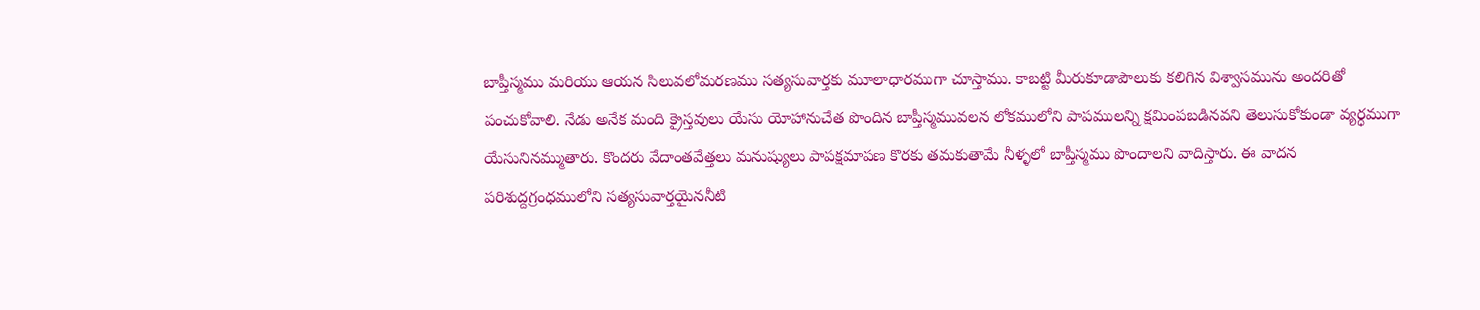బాప్తీస్మము మరియు ఆయన సిలువలోమరణము సత్యసువార్తకు మూలాధారముగా చూస్తాము. కాబట్టి మీరుకూడాపౌలుకు కలిగిన విశ్వాసమును అందరితో పంచుకోవాలి. నేడు అనేక మంది క్రైస్తవులు యేసు యోహానుచేత పొందిన బాప్తీస్మమువలన లోకములోని పాపములన్ని క్షమింపబడినవని తెలుసుకోకుండా వ్యర్ధముగా యేసునినమ్ముతారు. కొందరు వేదాంతవేత్తలు మనుష్యులు పాపక్షమాపణ కొరకు తమకుతామే నీళ్ళలో బాప్తీస్మము పొందాలని వాదిస్తారు. ఈ వాదన పరిశుద్దగ్రంధములోని సత్యసువార్తయైననీటి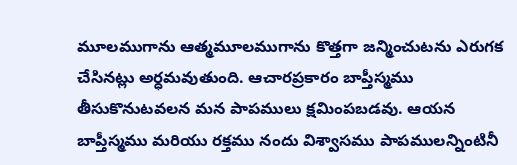మూలముగాను ఆత్మమూలముగాను కొత్తగా జన్మించుటను ఎరుగక చేసినట్లు అర్ధమవుతుంది. ఆచారప్రకారం బాప్తీస్మము తీసుకొనుటవలన మన పాపములు క్షమింపబడవు. ఆయన
బాప్తీస్మము మరియు రక్తము నందు విశ్వాసము పాపములన్నింటినీ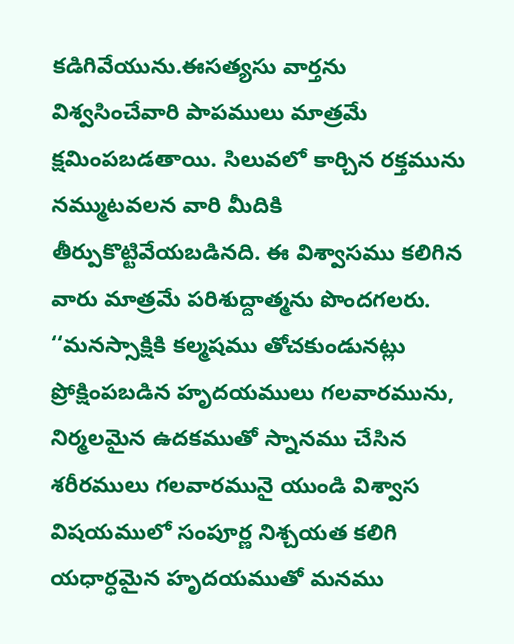కడిగివేయును.ఈసత్యసు వార్తను విశ్వసించేవారి పాపములు మాత్రమే క్షమింపబడతాయి. సిలువలో కార్చిన రక్తమును నమ్ముటవలన వారి మీదికి తీర్పుకొట్టివేయబడినది. ఈ విశ్వాసము కలిగిన వారు మాత్రమే పరిశుద్దాత్మను పొందగలరు.
‘‘మనస్సాక్షికి కల్మషము తోచకుండునట్లు ప్రోక్షింపబడిన హృదయములు గలవారమును, నిర్మలమైన ఉదకముతో స్నానము చేసిన శరీరములు గలవారమునై యుండి విశ్వాస విషయములో సంపూర్ణ నిశ్చయత కలిగి యధార్ధమైన హృదయముతో మనము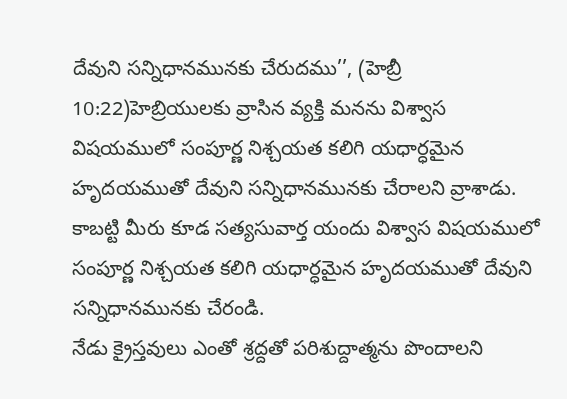దేవుని సన్నిధానమునకు చేరుదము’’, (హెబ్రీ 10:22)హెబ్రియులకు వ్రాసిన వ్యక్తి మనను విశ్వాస విషయములో సంపూర్ణ నిశ్చయత కలిగి యధార్ధమైన హృదయముతో దేవుని సన్నిధానమునకు చేరాలని వ్రాశాడు. కాబట్టి మీరు కూడ సత్యసువార్త యందు విశ్వాస విషయములో సంపూర్ణ నిశ్చయత కలిగి యధార్ధమైన హృదయముతో దేవుని సన్నిధానమునకు చేరండి.
నేడు క్రైస్తవులు ఎంతో శ్రద్దతో పరిశుద్దాత్మను పొందాలని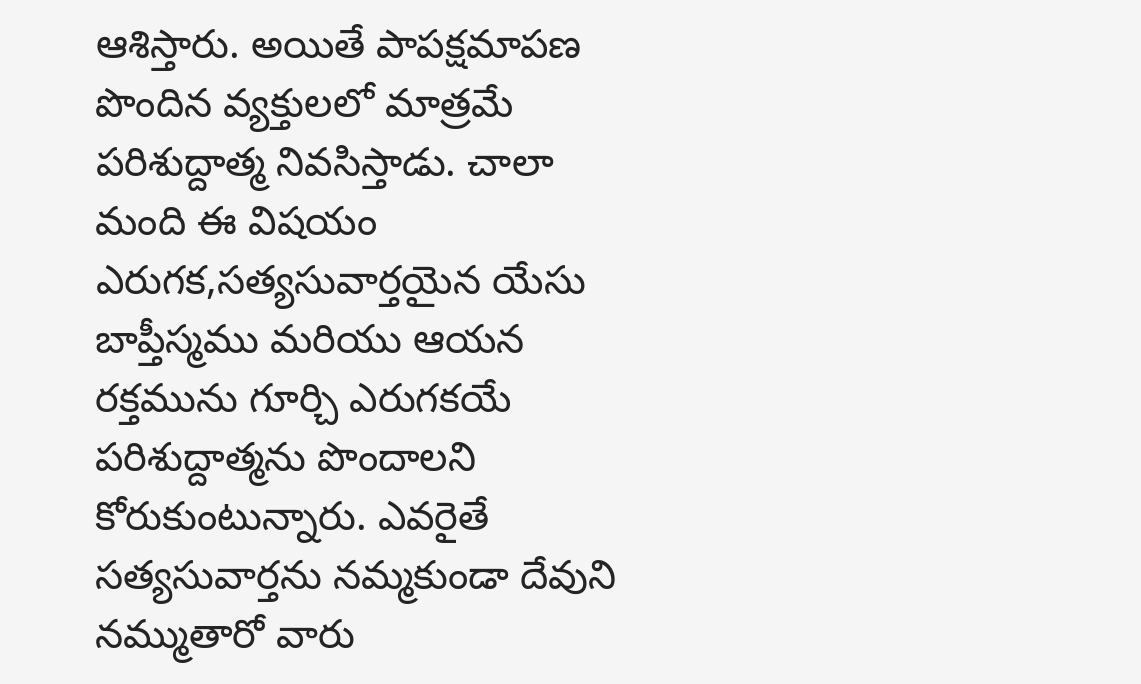ఆశిస్తారు. అయితే పాపక్షమాపణ పొందిన వ్యక్తులలో మాత్రమే పరిశుద్దాత్మ నివసిస్తాడు. చాలా మంది ఈ విషయం ఎరుగక,సత్యసువార్తయైన యేసు బాప్తీస్మము మరియు ఆయన రక్తమును గూర్చి ఎరుగకయే పరిశుద్దాత్మను పొందాలని కోరుకుంటున్నారు. ఎవరైతే సత్యసువార్తను నమ్మకుండా దేవుని నమ్ముతారో వారు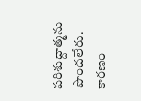పరిశుద్దాత్మను పొందలేరు. కారణం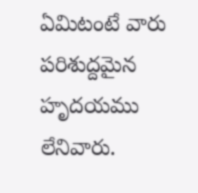ఏమిటంటే వారు పరిశుద్దమైన హృదయము లేనివారు.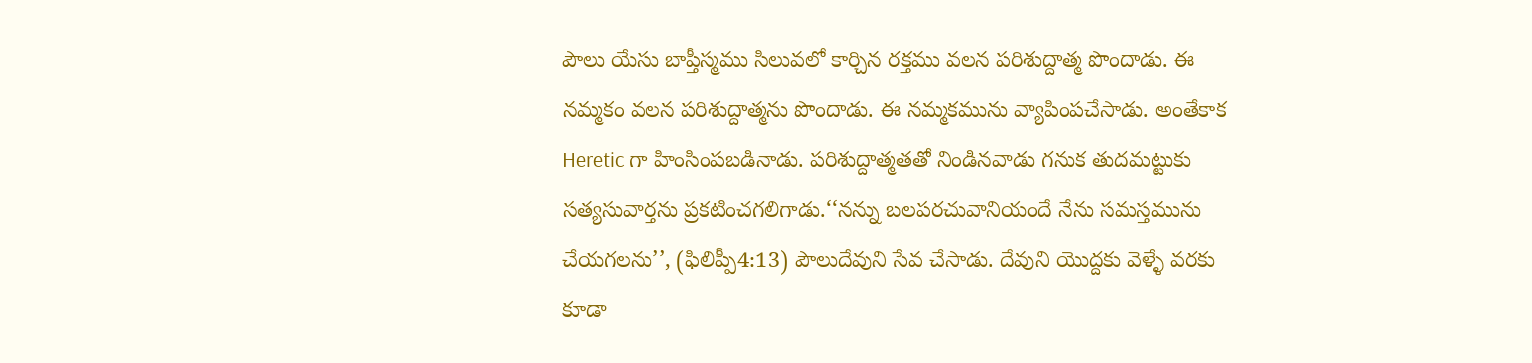పౌలు యేసు బాప్తీస్మము సిలువలో కార్చిన రక్తము వలన పరిశుద్దాత్మ పొందాడు. ఈ నమ్మకం వలన పరిశుద్దాత్మను పొందాడు. ఈ నమ్మకమును వ్యాపింపచేసాడు. అంతేకాక Heretic గా హింసింపబడినాడు. పరిశుద్దాత్మతతో నిండినవాడు గనుక తుదమట్టుకు సత్యసువార్తను ప్రకటించగలిగాడు.‘‘నన్ను బలపరచువానియందే నేను సమస్తమును చేయగలను’’, (ఫిలిప్పీ4:13) పౌలుదేవుని సేవ చేసాడు. దేవుని యొద్దకు వెళ్ళే వరకు కూడా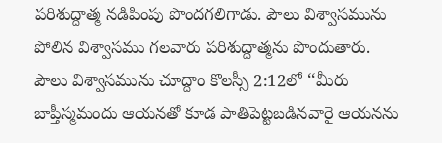పరిశుద్దాత్మ నడిపింపు పొందగలిగాడు. పౌలు విశ్వాసమును పోలిన విశ్వాసము గలవారు పరిశుద్దాత్మను పొందుతారు.
పౌలు విశ్వాసమును చూద్దాం కొలస్సీ 2:12లో ‘‘మీరు బాప్తీస్మమందు ఆయనతో కూడ పాతిపెట్టబడినవారై ఆయనను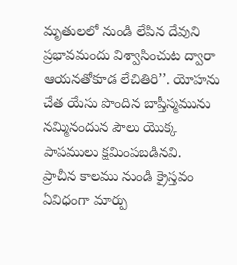మృతులలో నుండి లేపిన దేవుని ప్రభావమందు విశ్వాసించుట ద్వారా ఆయనతోకూడ లేచితిరి’’. యోహను చేత యేసు పొందిన బాప్తీస్మమును నమ్మినందున పౌలు యొక్క పాపములు క్షమింపబడినవి.
ప్రాచీన కాలము నుండి క్రైస్తవం ఏవిధంగా మార్పు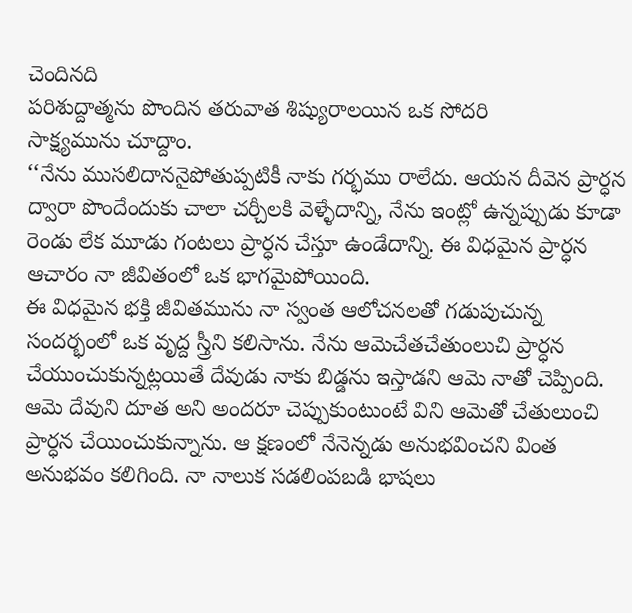చెందినది
పరిశుద్దాత్మను పొందిన తరువాత శిష్యురాలయిన ఒక సోదరి
సాక్ష్యమును చూద్దాం.
‘‘నేను ముసలిదాననైపోతుప్పటికీ నాకు గర్భము రాలేదు. ఆయన దీవెన ప్రార్ధన ద్వారా పొందేందుకు చాలా చర్చీలకి వెళ్ళేదాన్ని, నేను ఇంట్లో ఉన్నప్పుడు కూడా రెండు లేక మూడు గంటలు ప్రార్ధన చేస్తూ ఉండేదాన్ని. ఈ విధమైన ప్రార్ధన ఆచారం నా జీవితంలో ఒక భాగమైపోయింది.
ఈ విధమైన భక్తి జీవితమును నా స్వంత ఆలోచనలతో గడుపుచున్న సందర్భంలో ఒక వృద్ద స్త్రీని కలిసాను. నేను ఆమెచేతచేతుంలుచి ప్రార్ధన చేయుంచుకున్నట్లయితే దేవుడు నాకు బిడ్డను ఇస్తాడని ఆమె నాతో చెప్పింది. ఆమె దేవుని దూత అని అందరూ చెప్పుకుంటుంటే విని ఆమెతో చేతులుంచి ప్రార్ధన చేయించుకున్నాను. ఆ క్షణంలో నేనెన్నడు అనుభవించని వింత అనుభవం కలిగింది. నా నాలుక సడలింపబడి భాషలు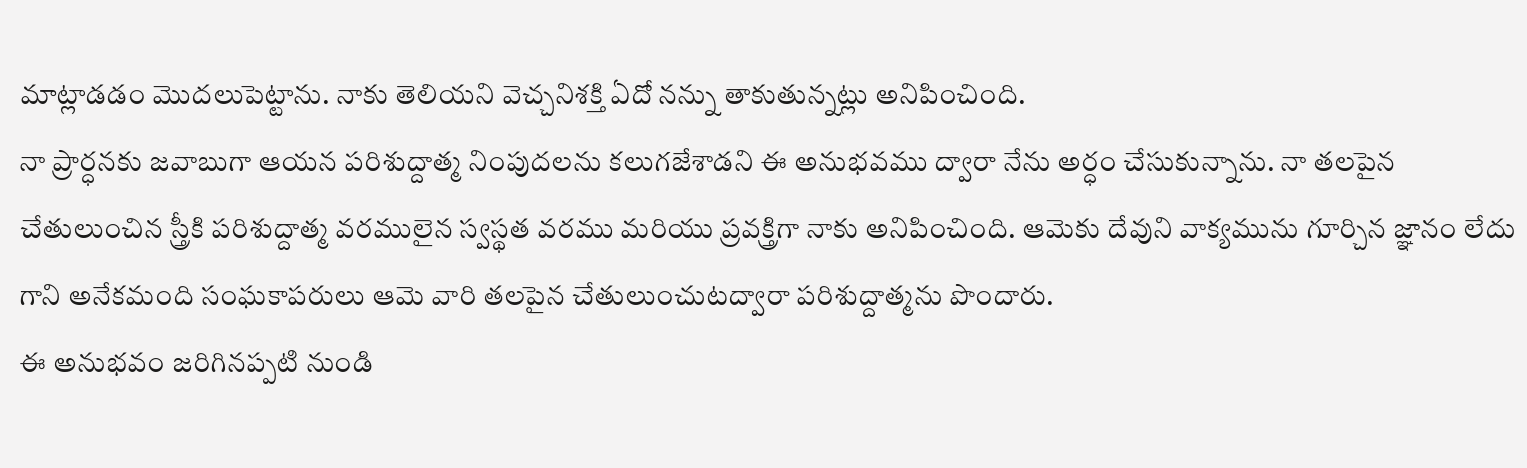మాట్లాడడం మొదలుపెట్టాను. నాకు తెలియని వెచ్చనిశక్తి ఏదో నన్ను తాకుతున్నట్లు అనిపించింది.
నా ప్రార్ధనకు జవాబుగా ఆయన పరిశుద్దాత్మ నింపుదలను కలుగజేశాడని ఈ అనుభవము ద్వారా నేను అర్ధం చేసుకున్నాను. నా తలపైన చేతులుంచిన స్త్రీకి పరిశుద్దాత్మ వరములైన స్వస్థత వరము మరియు ప్రవక్త్రిగా నాకు అనిపించింది. ఆమెకు దేవుని వాక్యమును గూర్చిన జ్ఞానం లేదు గాని అనేకమంది సంఘకాపరులు ఆమె వారి తలపైన చేతులుంచుటద్వారా పరిశుద్దాత్మను పొందారు.
ఈ అనుభవం జరిగినప్పటి నుండి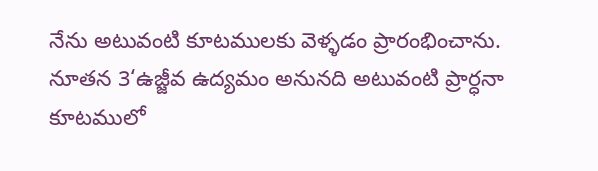నేను అటువంటి కూటములకు వెళ్ళడం ప్రారంభించాను. నూతన 3‘ఉజ్జీవ ఉద్యమం అనునది అటువంటి ప్రార్ధనా కూటములో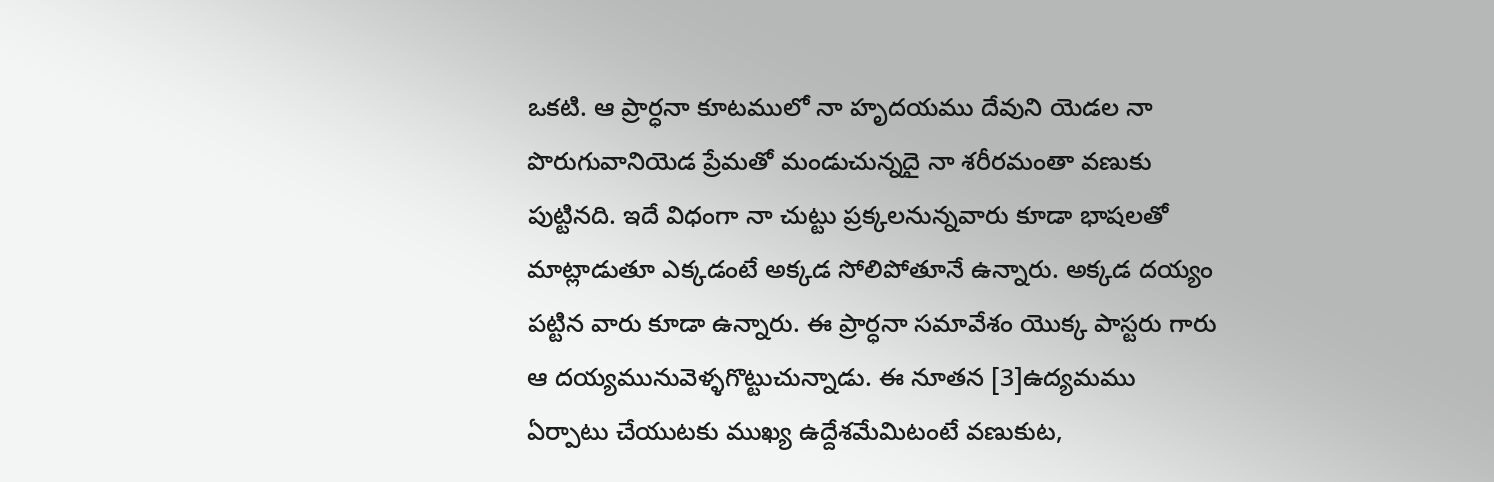ఒకటి. ఆ ప్రార్ధనా కూటములో నా హృదయము దేవుని యెడల నా పొరుగువానియెడ ప్రేమతో మండుచున్నదై నా శరీరమంతా వణుకు పుట్టినది. ఇదే విధంగా నా చుట్టు ప్రక్కలనున్నవారు కూడా భాషలతో మాట్లాడుతూ ఎక్కడంటే అక్కడ సోలిపోతూనే ఉన్నారు. అక్కడ దయ్యం పట్టిన వారు కూడా ఉన్నారు. ఈ ప్రార్ధనా సమావేశం యొక్క పాస్టరు గారు ఆ దయ్యమునువెళ్ళగొట్టుచున్నాడు. ఈ నూతన [3]ఉద్యమము ఏర్పాటు చేయుటకు ముఖ్య ఉద్దేశమేమిటంటే వణుకుట,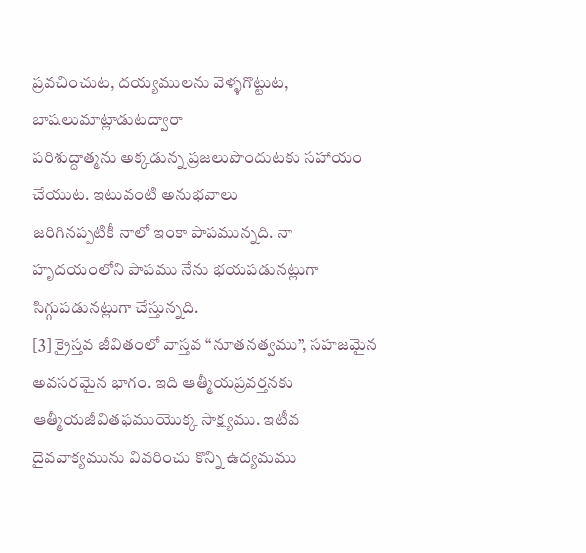ప్రవచించుట, దయ్యములను వెళ్ళగొట్టుట, బాషలుమాట్లాడుటద్వారా
పరిశుద్దాత్మను అక్కడున్న ప్రజలుపొందుటకు సహాయం చేయుట. ఇటువంటి అనుభవాలు
జరిగినప్పటికీ నాలో ఇంకా పాపమున్నది. నా హృదయంలోని పాపము నేను భయపడునట్లుగా సిగ్గుపడునట్లుగా చేస్తున్నది.
[3] క్రైస్తవ జీవితంలో వాస్తవ ‘‘నూతనత్వము’’, సహజమైన అవసరమైన భాగం. ఇది ఆత్మీయప్రవర్తనకు ఆత్మీయజీవితఫముయొక్క సాక్ష్యము. ఇటీవ దైవవాక్యమును వివరించు కొన్ని ఉద్యమము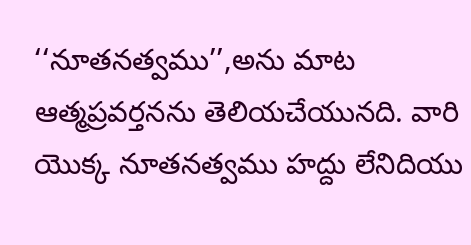‘‘నూతనత్వము’’,అను మాట ఆత్మప్రవర్తనను తెలియచేయునది. వారి యొక్క నూతనత్వము హద్దు లేనిదియు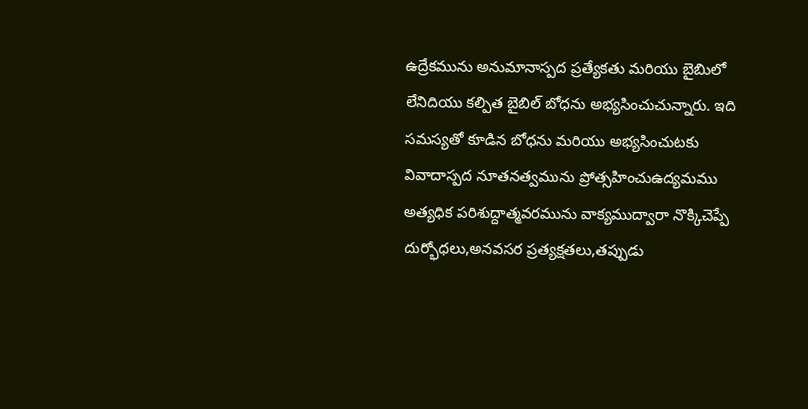ఉద్రేకమును అనుమానాస్పద ప్రత్యేకతు మరియు బైబిులో లేనిదియు కల్పిత బైబిల్ బోధను అభ్యసించుచున్నారు. ఇది సమస్యతో కూడిన బోధను మరియు అభ్యసించుటకు వివాదాస్పద నూతనత్వమును ప్రోత్సహించుఉద్యమము అత్యధిక పరిశుద్దాత్మవరమును వాక్యముద్వారా నొక్కిచెప్పే దుర్భోధలు,అనవసర ప్రత్యక్షతలు,తప్పుడు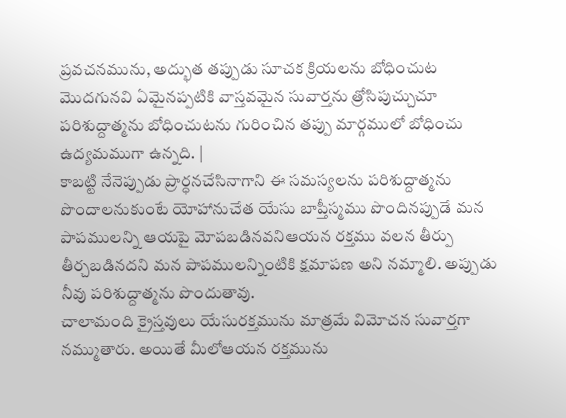ప్రవచనమును, అద్భుత తప్పుడు సూచక క్రియలను బోధించుట మొదగునవి ఏమైనప్పటికి వాస్తవమైన సువార్తను త్రోసిపుచ్చుచూ పరిశుద్దాత్మను బోధించుటను గురించిన తప్పు మార్గములో బోధించు ఉద్యమముగా ఉన్నది. |
కాబట్టి నేనెప్పుడు ప్రార్ధనచేసినాగాని ఈ సమస్యలను పరిశుద్దాత్మను పొందాలనుకుంటే యోహానుచేత యేసు బాప్తీస్మము పొందినప్పుడే మన పాపములన్ని ఆయపై మోపబడినవనిఆయన రక్తము వలన తీర్పు తీర్చబడినదని మన పాపములన్నింటికి క్షమాపణ అని నమ్మాలి. అప్పుడు నీవు పరిశుద్దాత్మను పొందుతావు.
చాలామంది క్రైస్తవులు యేసురక్తమును మాత్రమే విమోచన సువార్తగా నమ్ముతారు. అయితే మీలోఆయన రక్తమును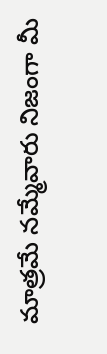మాత్రమే నమ్మేవారు నిజంగా మీ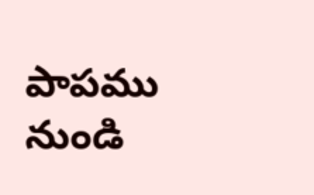పాపము నుండి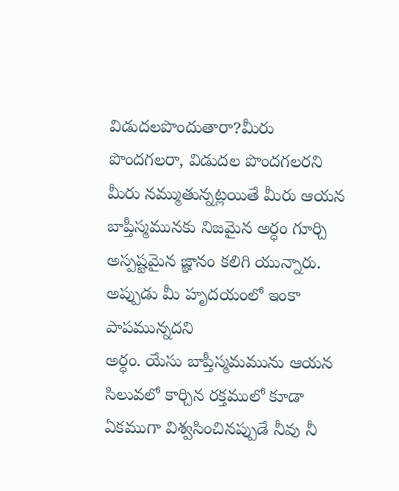విడుదలపొందుతారా?మీరు పొందగలరా, విడుదల పొందగలరని మీరు నమ్ముతున్నట్లయితే మీరు ఆయన బాప్తీస్మమునకు నిజమైన అర్ధం గూర్చి అస్పష్టమైన జ్ఞానం కలిగి యున్నారు. అప్పుడు మీ హృదయంలో ఇంకా పాపమున్నదని
అర్ధం. యేసు బాప్తీస్మమమును ఆయన సిలువలో కార్చిన రక్తములో కూడా ఏకముగా విశ్వసించినప్పుడే నీవు నీ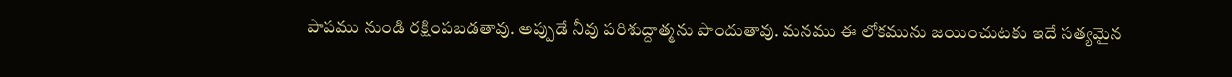పాపము నుండి రక్షింపబడతావు. అప్పుడే నీవు పరిశుద్దాత్మను పొందుతావు. మనము ఈ లోకమును జయించుటకు ఇదే సత్యమైన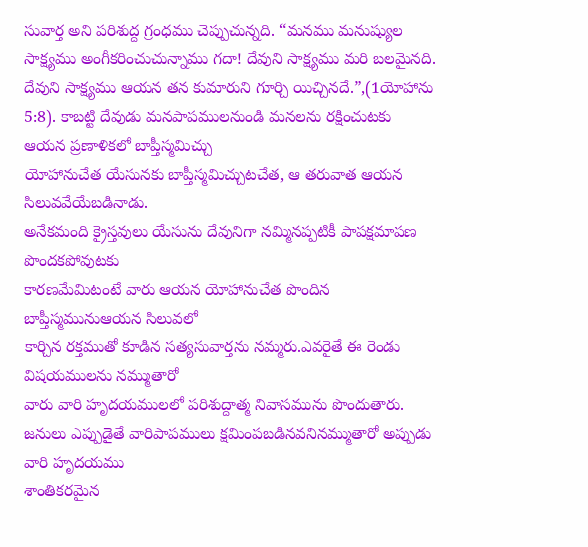సువార్త అని పరిశుద్ద గ్రంధము చెప్పుచున్నది. “మనము మనుష్యుల సాక్ష్యము అంగీకరించుచున్నాము గదా! దేవుని సాక్ష్యము మరి బలమైనది. దేవుని సాక్ష్యము ఆయన తన కుమారుని గూర్చి యిచ్చినదే.”,(1యోహాను 5:8). కాబట్టి దేవుడు మనపాపములనుండి మనలను రక్షించుటకు ఆయన ప్రణాళికలో బాప్తీస్మమిచ్చు
యోహానుచేత యేసునకు బాప్తీస్మమిచ్చుటచేత, ఆ తరువాత ఆయన సిలువవేయేబడినాడు.
అనేకమంది క్రైస్తవులు యేసును దేవునిగా నమ్మినప్పటికీ పాపక్షమాపణ పొందకపోవుటకు
కారణమేమిటంటే వారు ఆయన యోహానుచేత పొందిన బాప్తీస్మమునుఆయన సిలువలో
కార్చిన రక్తముతో కూడిన సత్యసువార్తను నమ్మరు.ఎవరైతే ఈ రెండు విషయములను నమ్ముతారో
వారు వారి హృదయములలో పరిశుద్దాత్మ నివాసమును పొందుతారు.
జనులు ఎప్పుడైతే వారిపాపములు క్షమింపబడినవనినమ్ముతారో అప్పుడు వారి హృదయము
శాంతికరమైన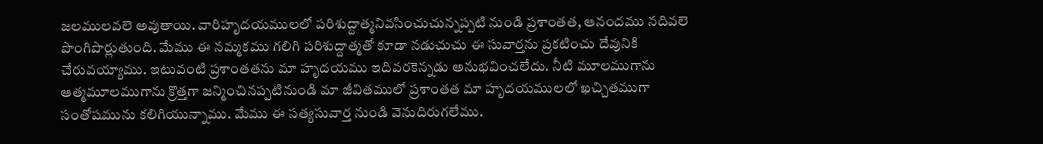జలములవలె అవుతాయి. వారిహృదయములలో పరిశుద్దాత్మనివసించుచున్నప్పటి నుండి ప్రశాంతత, ఆనందము నదివలె పొంగిపొర్లుతుంది. మేము ఈ నమ్మకము గలిగి పరిశుద్దాత్మతో కూడా నడుచుచు ఈ సువార్తను ప్రకటించు దేవునికి చేరువయ్యాము. ఇటువంటి ప్రశాంతతను మా హృదయము ఇదివరకెన్నడు అనుభవించలేదు. నీటి మూలముగాను ఆత్మమూలముగాను క్రొత్తగా జన్మించినప్పటినుండి మా జీవితములో ప్రశాంతత మా హృదయములలో ఖచ్చితముగా సంతోషమును కలిగియున్నాము. మేము ఈ సత్యసువార్త నుండి వెనుదిరుగలేము.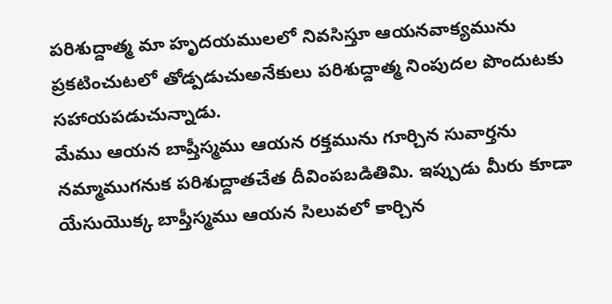పరిశుద్దాత్మ మా హృదయములలో నివసిస్తూ ఆయనవాక్యమును ప్రకటించుటలో తోడ్పడుచుఅనేకులు పరిశుద్దాత్మ నింపుదల పొందుటకు సహాయపడుచున్నాడు.
మేము ఆయన బాప్తీస్మము ఆయన రక్తమును గూర్చిన సువార్తను నమ్మాముగనుక పరిశుద్దాతచేత దీవింపబడితిమి. ఇప్పుడు మీరు కూడా యేసుయొక్క బాప్తీస్మము ఆయన సిలువలో కార్చిన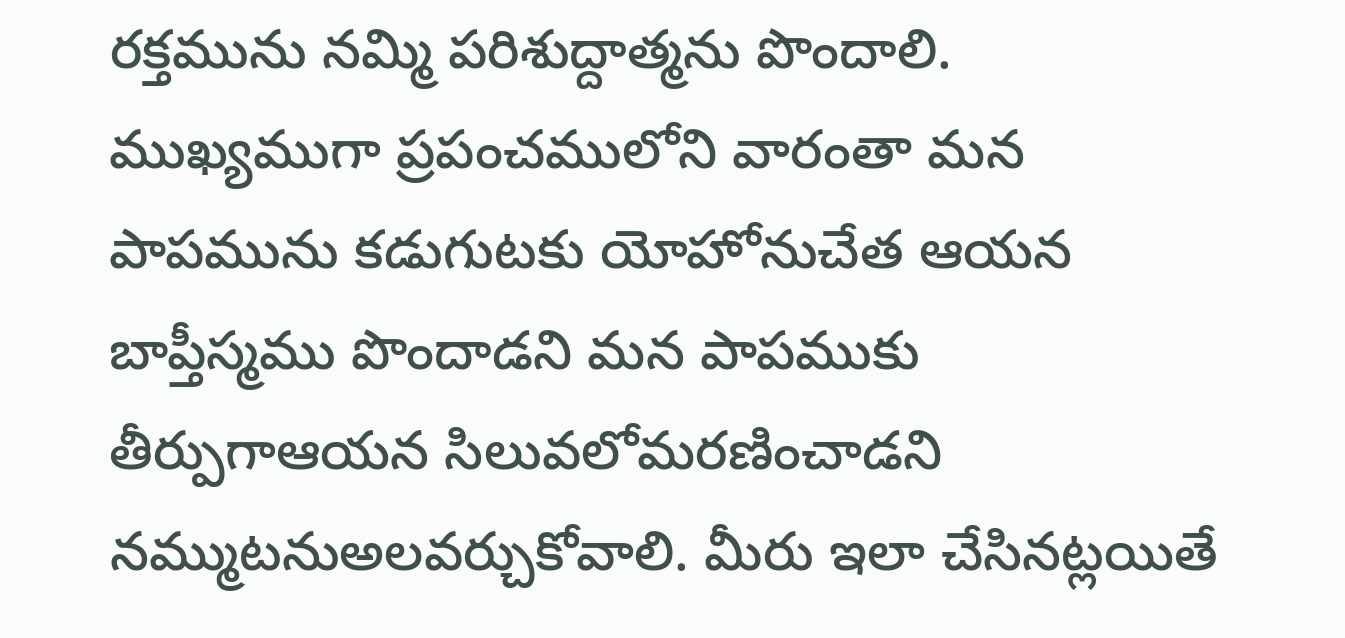రక్తమును నమ్మి పరిశుద్దాత్మను పొందాలి. ముఖ్యముగా ప్రపంచములోని వారంతా మన పాపమును కడుగుటకు యోహోనుచేత ఆయన బాప్తీస్మము పొందాడని మన పాపముకు తీర్పుగాఆయన సిలువలోమరణించాడని నమ్ముటనుఅలవర్చుకోవాలి. మీరు ఇలా చేసినట్లయితే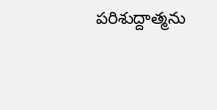పరిశుద్దాత్మను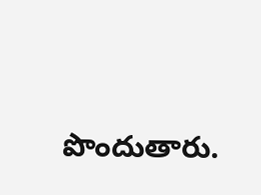పొందుతారు.